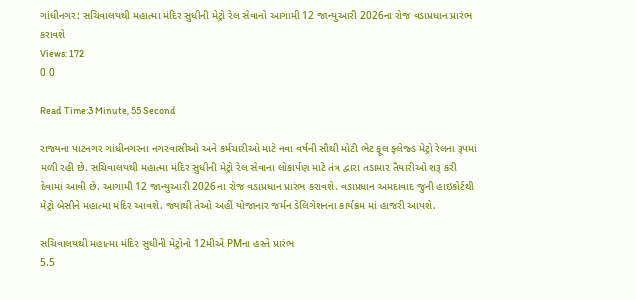ગાંધીનગર: સચિવાલયથી મહાત્મા મંદિર સુધીની મેટ્રો રેલ સેવાનો આગામી 12 જાન્યુઆરી 2026ના રોજ વડાપ્રધાન પ્રારંભ કરાવશે
Views: 172
0 0

Read Time:3 Minute, 55 Second

રાજ્યના પાટનગર ગાંધીનગરના નગરવાસીઓ અને કર્મચારીઓ માટે નવા વર્ષની સૌથી મોટી ભેટ ફૂલ ફ્લેજ્ડ મેટ્રો રેલના રૂપમાં મળી રહી છે. સચિવાલયથી મહાત્મા મંદિર સુધીની મેટ્રો રેલ સેવાના લોકાર્પણ માટે તંત્ર દ્વારા તડામાર તૈયારીઓ શરૂ કરી દેવામાં આવી છે. આગામી 12 જાન્યુઆરી 2026ના રોજ વડાપ્રધાન પ્રારંભ કરાવશે. વડાપ્રધાન અમદાવાદ જુની હાઇકોર્ટથી મેટ્રો બેસીને મહાત્મા મંદિર આવશે. જ્યાંથી તેઓ અહીં યોજાનાર જર્મન ડેલિગેશનના કાર્યક્રમ માં હાજરી આપશે.

સચિવાલયથી મહાત્મા મંદિર સુધીની મેટ્રોનો 12મીએ PMના હસ્તે પ્રારંભ
5.5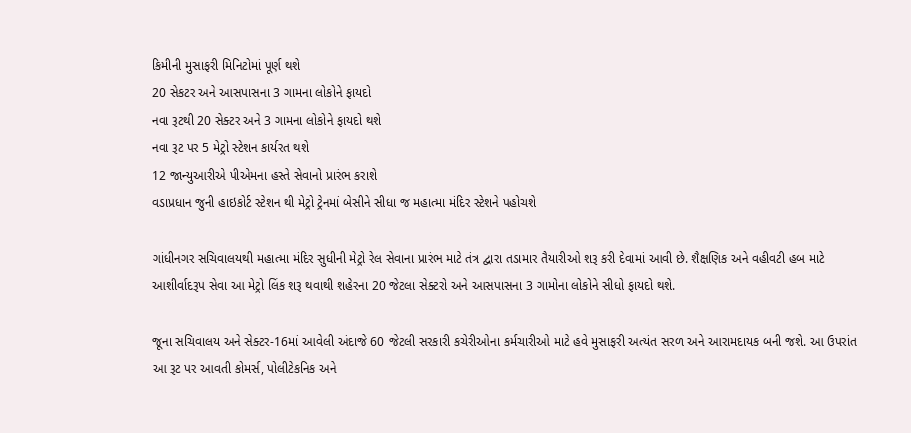કિમીની મુસાફરી મિનિટોમાં પૂર્ણ થશે
20 સેકટર અને આસપાસના 3 ગામના લોકોને ફાયદો
નવા રૂટથી 20 સેક્ટર અને 3 ગામના લોકોને ફાયદો થશે
નવા રૂટ પર 5 મેટ્રો સ્ટેશન કાર્યરત થશે
12 જાન્યુઆરીએ પીએમના હસ્તે સેવાનો પ્રારંભ કરાશે
વડાપ્રધાન જુની હાઇકોર્ટ સ્ટેશન થી મેટ્રો ટ્રેનમાં બેસીને સીધા જ મહાત્મા મંદિર સ્ટેશને પહોચશે

ગાંધીનગર સચિવાલયથી મહાત્મા મંદિર સુધીની મેટ્રો રેલ સેવાના પ્રારંભ માટે તંત્ર દ્વારા તડામાર તૈયારીઓ શરૂ કરી દેવામાં આવી છે. શૈક્ષણિક અને વહીવટી હબ માટે આશીર્વાદરૂપ સેવા આ મેટ્રો લિંક શરૂ થવાથી શહેરના 20 જેટલા સેક્ટરો અને આસપાસના 3 ગામોના લોકોને સીધો ફાયદો થશે.

જૂના સચિવાલય અને સેક્ટર-16માં આવેલી અંદાજે 60 જેટલી સરકારી કચેરીઓના કર્મચારીઓ માટે હવે મુસાફરી અત્યંત સરળ અને આરામદાયક બની જશે. આ ઉપરાંત આ રૂટ પર આવતી કોમર્સ, પોલીટેકનિક અને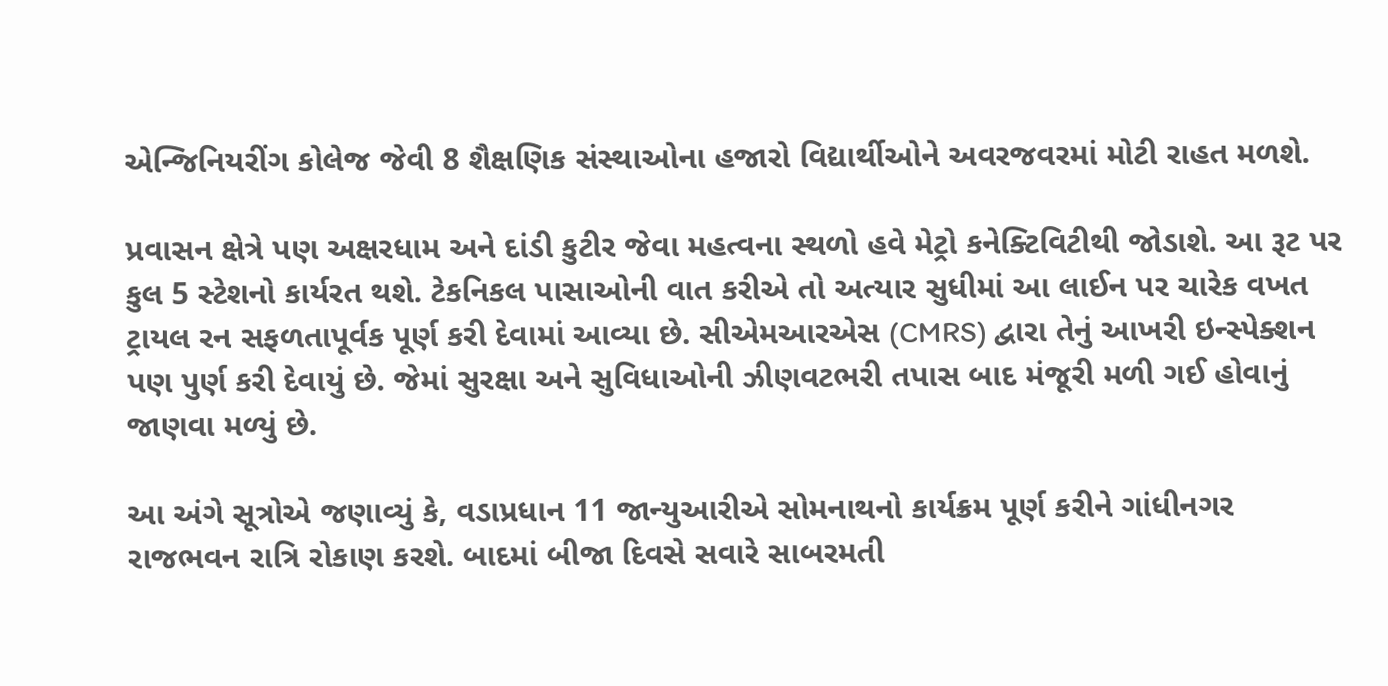એન્જિનિયરીંગ કોલેજ જેવી 8 શૈક્ષણિક સંસ્થાઓના હજારો વિદ્યાર્થીઓને અવરજવરમાં મોટી રાહત મળશે.

પ્રવાસન ક્ષેત્રે પણ અક્ષરધામ અને દાંડી કુટીર જેવા મહત્વના સ્થળો હવે મેટ્રો કનેક્ટિવિટીથી જોડાશે. આ રૂટ પર કુલ 5 સ્ટેશનો કાર્યરત થશે. ટેકનિકલ પાસાઓની વાત કરીએ તો અત્યાર સુધીમાં આ લાઈન પર ચારેક વખત ટ્રાયલ રન સફળતાપૂર્વક પૂર્ણ કરી દેવામાં આવ્યા છે. સીએમઆરએસ (CMRS) દ્વારા તેનું આખરી ઇન્સ્પેક્શન પણ પુર્ણ કરી દેવાયું છે. જેમાં સુરક્ષા અને સુવિધાઓની ઝીણવટભરી તપાસ બાદ મંજૂરી મળી ગઈ હોવાનું જાણવા મળ્યું છે.

આ અંગે સૂત્રોએ જણાવ્યું કે, વડાપ્રધાન 11 જાન્યુઆરીએ સોમનાથનો કાર્યક્રમ પૂર્ણ કરીને ગાંધીનગર રાજભવન રાત્રિ રોકાણ કરશે. બાદમાં બીજા દિવસે સવારે સાબરમતી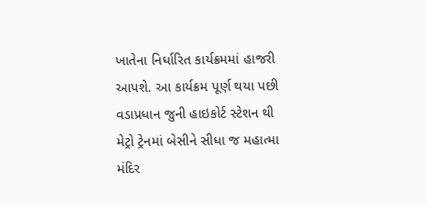ખાતેના નિર્ધારિત કાર્યક્રમમાં હાજરી આપશે. આ કાર્યક્રમ પૂર્ણ થયા પછી વડાપ્રધાન જુની હાઇકોર્ટ સ્ટેશન થી મેટ્રો ટ્રેનમાં બેસીને સીધા જ મહાત્મા મંદિર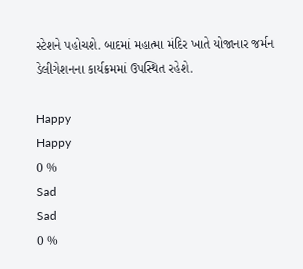સ્ટેશને પહોચશે. બાદમાં મહાત્મા મંદિર ખાતે યોજાનાર જર્મન ડેલીગેશનના કાર્યક્રમમાં ઉપસ્થિત રહેશે.

Happy
Happy
0 %
Sad
Sad
0 %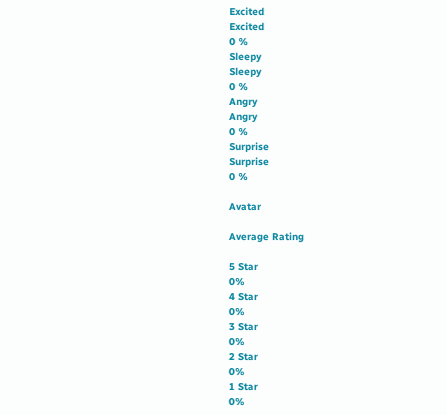Excited
Excited
0 %
Sleepy
Sleepy
0 %
Angry
Angry
0 %
Surprise
Surprise
0 %

Avatar

Average Rating

5 Star
0%
4 Star
0%
3 Star
0%
2 Star
0%
1 Star
0%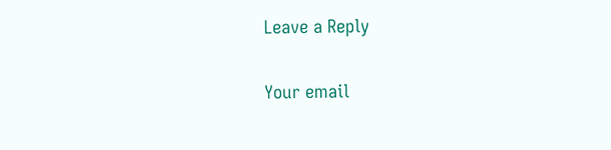Leave a Reply

Your email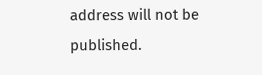address will not be published.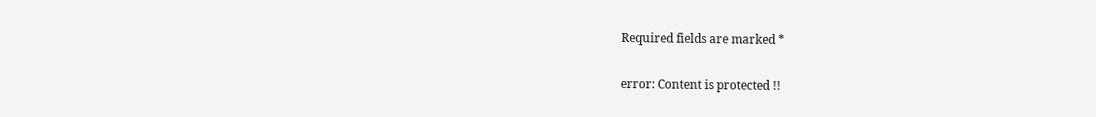Required fields are marked *

error: Content is protected !!